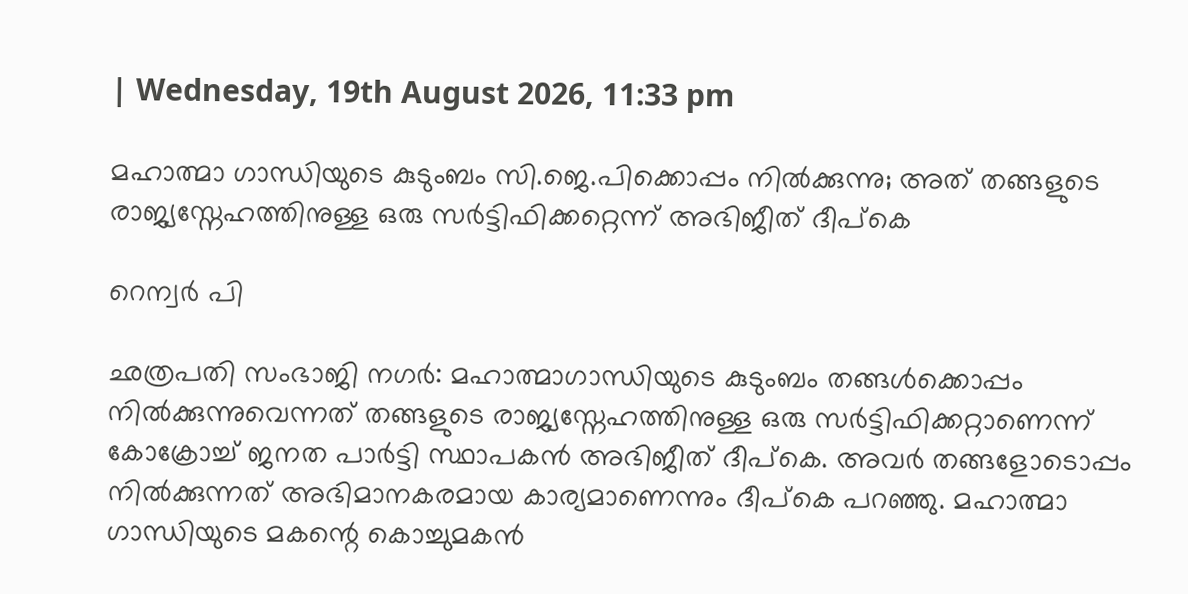| Wednesday, 19th August 2026, 11:33 pm

മഹാത്മാ ഗാന്ധിയുടെ കുടുംബം സി.ജെ.പിക്കൊപ്പം നിൽക്കുന്നു; അത് തങ്ങളുടെ രാജ്യസ്നേഹത്തിനുള്ള ഒരു സർട്ടിഫിക്കറ്റെന്ന് അഭിജീത് ദീപ്കെ

റെന്വര്‍ പി

ഛത്രപതി സംഭാജി നഗർ: മഹാത്മാഗാന്ധിയുടെ കുടുംബം തങ്ങൾക്കൊപ്പം നിൽക്കുന്നുവെന്നത് തങ്ങളുടെ രാജ്യസ്നേഹത്തിനുള്ള ഒരു സർട്ടിഫിക്കറ്റാണെന്ന് കോക്രോച്ച് ജനത പാർട്ടി സ്ഥാപകൻ അഭിജീത് ദീപ്കെ. അവർ തങ്ങളോടൊപ്പം നിൽക്കുന്നത് അഭിമാനകരമായ കാര്യമാണെന്നും ദീപ്കെ പറഞ്ഞു. മഹാത്മാ ഗാന്ധിയുടെ മകന്റെ കൊച്ചുമകൻ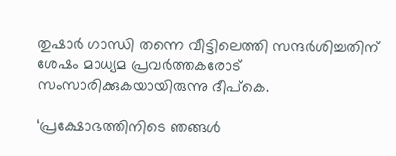തുഷാർ ഗാന്ധി തന്നെ വീട്ടിലെത്തി സന്ദർശിച്ചതിന് ശേഷം മാധ്യമ പ്രവർത്തകരോട് സംസാരിക്കുകയായിരുന്നു ദീപ്കെ.

‘പ്രക്ഷോഭത്തിനിടെ ഞങ്ങൾ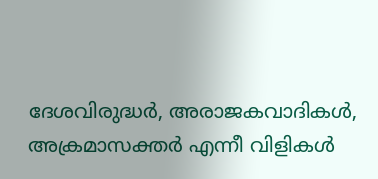ദേശവിരുദ്ധർ, അരാജകവാദികൾ, അക്രമാസക്തർ എന്നീ വിളികൾ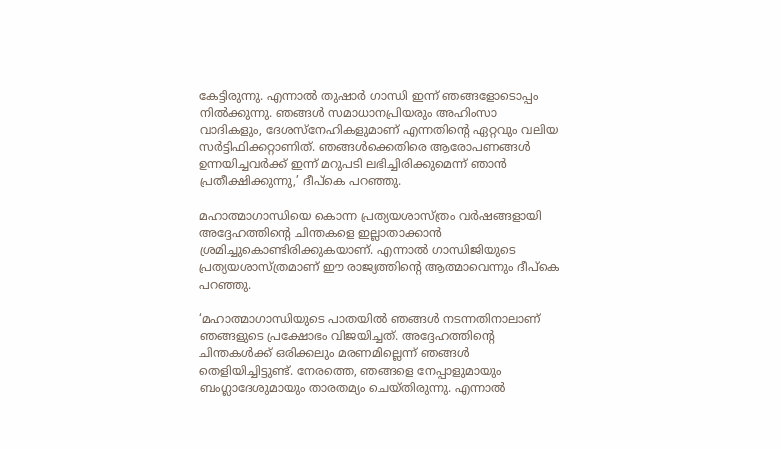കേട്ടിരുന്നു. എന്നാൽ തുഷാർ ഗാന്ധി ഇന്ന് ഞങ്ങളോടൊപ്പം നിൽക്കുന്നു. ഞങ്ങൾ സമാധാനപ്രിയരും അഹിംസാ വാദികളും, ദേശസ്‌നേഹികളുമാണ് എന്നതിന്റെ ഏറ്റവും വലിയ സർട്ടിഫിക്കറ്റാണിത്. ഞങ്ങൾക്കെതിരെ ആരോപണങ്ങൾ ഉന്നയിച്ചവർക്ക് ഇന്ന് മറുപടി ലഭിച്ചിരിക്കുമെന്ന് ഞാൻ പ്രതീക്ഷിക്കുന്നു,’ ദീപ്കെ പറഞ്ഞു.

മഹാത്മാഗാന്ധിയെ കൊന്ന പ്രത്യയശാസ്ത്രം വർഷങ്ങളായി അദ്ദേഹത്തിന്റെ ചിന്തകളെ ഇല്ലാതാക്കാൻ ശ്രമിച്ചുകൊണ്ടിരിക്കുകയാണ്. എന്നാൽ ഗാന്ധിജിയുടെ പ്രത്യയശാസ്ത്രമാണ് ഈ രാജ്യത്തിന്റെ ആത്മാവെന്നും ദീപ്കെ പറഞ്ഞു.

‘മഹാത്മാഗാന്ധിയുടെ പാതയിൽ ഞങ്ങൾ നടന്നതിനാലാണ് ഞങ്ങളുടെ പ്രക്ഷോഭം വിജയിച്ചത്. അദ്ദേഹത്തിന്റെ ചിന്തകൾക്ക് ഒരിക്കലും മരണമില്ലെന്ന് ഞങ്ങൾ തെളിയിച്ചിട്ടുണ്ട്. നേരത്തെ, ഞങ്ങളെ നേപ്പാളുമായും ബംഗ്ലാദേശുമായും താരതമ്യം ചെയ്തിരുന്നു. എന്നാൽ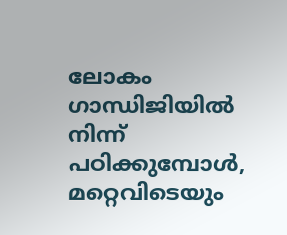ലോകം ഗാന്ധിജിയിൽ നിന്ന് പഠിക്കുമ്പോൾ, മറ്റെവിടെയും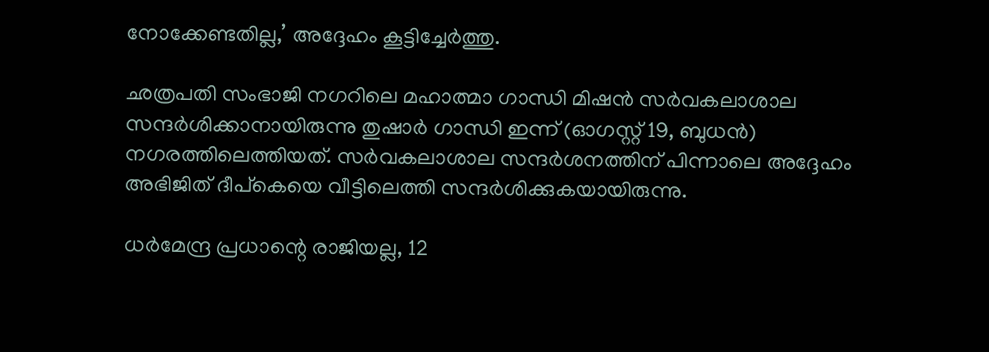നോക്കേണ്ടതില്ല,’ അദ്ദേഹം കൂട്ടിച്ചേർത്തു.

ഛത്രപതി സംഭാജി നഗറിലെ മഹാത്മാ ഗാന്ധി മിഷൻ സർവകലാശാല സന്ദർശിക്കാനായിരുന്നു തുഷാർ ഗാന്ധി ഇന്ന് (ഓഗസ്റ്റ് 19, ബുധൻ) നഗരത്തിലെത്തിയത്. സർവകലാശാല സന്ദർശനത്തിന് പിന്നാലെ അദ്ദേഹം അഭിജിത് ദീപ്കെയെ വീട്ടിലെത്തി സന്ദർശിക്കുകയായിരുന്നു.

ധർമേന്ദ്ര പ്രധാന്റെ രാജിയല്ല, 12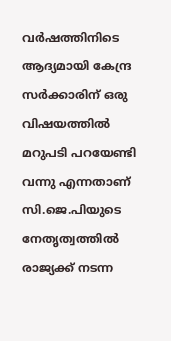വർഷത്തിനിടെ ആദ്യമായി കേന്ദ്ര സർക്കാരിന് ഒരു വിഷയത്തിൽ മറുപടി പറയേണ്ടി വന്നു എന്നതാണ് സി.ജെ.പിയുടെ നേതൃത്വത്തിൽ രാജ്യക്ക് നടന്ന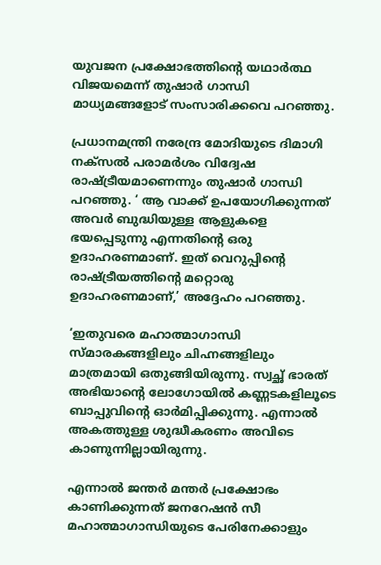യുവജന പ്രക്ഷോഭത്തിന്റെ യഥാർത്ഥ വിജയമെന്ന് തുഷാർ ഗാന്ധി മാധ്യമങ്ങളോട് സംസാരിക്കവെ പറഞ്ഞു.

പ്രധാനമന്ത്രി നരേന്ദ്ര മോദിയുടെ ദിമാഗി നക്സൽ പരാമർശം വിദ്വേഷ രാഷ്ട്രീയമാണെന്നും തുഷാർ ഗാന്ധി പറഞ്ഞു. ‘ ആ വാക്ക് ഉപയോഗിക്കുന്നത് അവർ ബുദ്ധിയുള്ള ആളുകളെ ഭയപ്പെടുന്നു എന്നതിന്റെ ഒരു ഉദാഹരണമാണ്. ഇത് വെറുപ്പിന്റെ രാഷ്ട്രീയത്തിന്റെ മറ്റൊരു ഉദാഹരണമാണ്,’ അദ്ദേഹം പറഞ്ഞു.

‘ഇതുവരെ മഹാത്മാഗാന്ധി സ്മാരകങ്ങളിലും ചിഹ്നങ്ങളിലും മാത്രമായി ഒതുങ്ങിയിരുന്നു. സ്വച്ഛ് ഭാരത് അഭിയാന്റെ ലോഗോയിൽ കണ്ണടകളിലൂടെ ബാപ്പുവിന്റെ ഓർമിപ്പിക്കുന്നു. എന്നാൽ അകത്തുള്ള ശുദ്ധീകരണം അവിടെ കാണുന്നില്ലായിരുന്നു.

എന്നാൽ ജന്തർ മന്തർ പ്രക്ഷോഭം കാണിക്കുന്നത് ജനറേഷൻ സീ മഹാത്മാഗാന്ധിയുടെ പേരിനേക്കാളും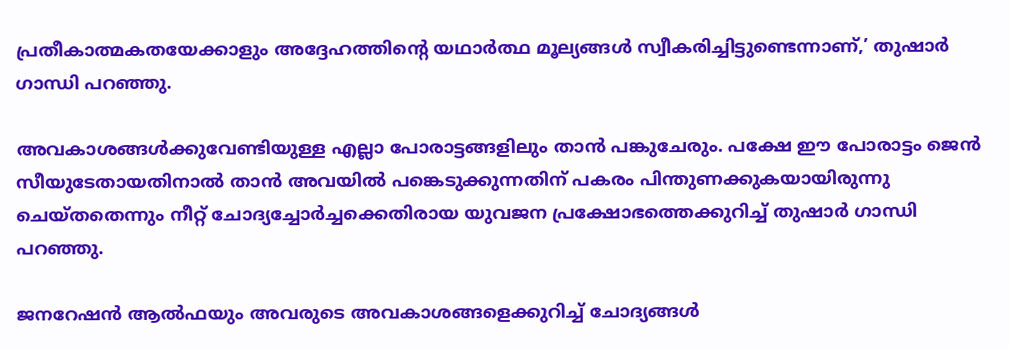പ്രതീകാത്മകതയേക്കാളും അദ്ദേഹത്തിന്റെ യഥാർത്ഥ മൂല്യങ്ങൾ സ്വീകരിച്ചിട്ടുണ്ടെന്നാണ്,’ തുഷാർ ഗാന്ധി പറഞ്ഞു.

അവകാശങ്ങൾക്കുവേണ്ടിയുള്ള എല്ലാ പോരാട്ടങ്ങളിലും താൻ പങ്കുചേരും. പക്ഷേ ഈ പോരാട്ടം ജെൻ സീയുടേതായതിനാൽ താൻ അവയിൽ പങ്കെടുക്കുന്നതിന് പകരം പിന്തുണക്കുകയായിരുന്നു ചെയ്തതെന്നും നീറ്റ് ചോദ്യച്ചോർച്ചക്കെതിരായ യുവജന പ്രക്ഷോഭത്തെക്കുറിച്ച് തുഷാർ ഗാന്ധി പറഞ്ഞു.

ജനറേഷൻ ആൽഫയും അവരുടെ അവകാശങ്ങളെക്കുറിച്ച് ചോദ്യങ്ങൾ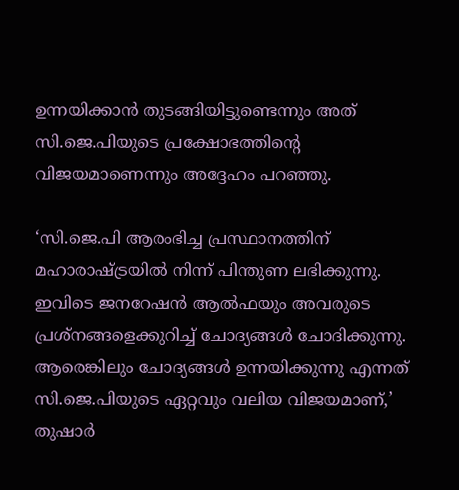ഉന്നയിക്കാൻ തുടങ്ങിയിട്ടുണ്ടെന്നും അത് സി.ജെ.പിയുടെ പ്രക്ഷോഭത്തിന്റെ വിജയമാണെന്നും അദ്ദേഹം പറഞ്ഞു.

‘സി.ജെ.പി ആരംഭിച്ച പ്രസ്ഥാനത്തിന് മഹാരാഷ്ട്രയിൽ നിന്ന് പിന്തുണ ലഭിക്കുന്നു. ഇവിടെ ജനറേഷൻ ആൽഫയും അവരുടെ പ്രശ്നങ്ങളെക്കുറിച്ച് ചോദ്യങ്ങൾ ചോദിക്കുന്നു. ആരെങ്കിലും ചോദ്യങ്ങൾ ഉന്നയിക്കുന്നു എന്നത് സി.ജെ.പിയുടെ ഏറ്റവും വലിയ വിജയമാണ്,’ തുഷാർ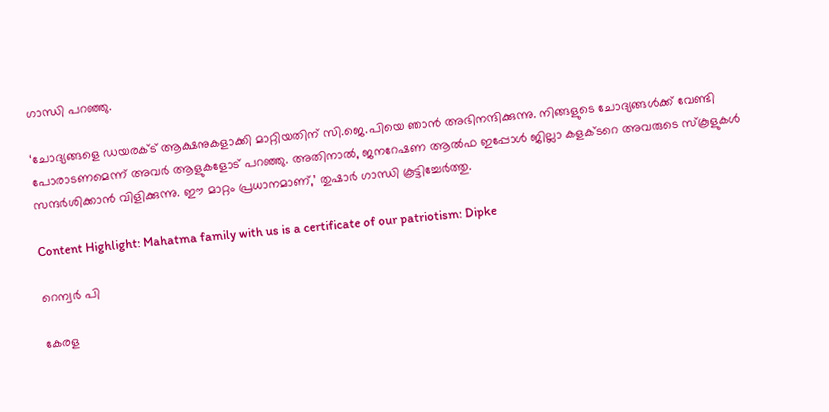ഗാന്ധി പറഞ്ഞു.

‘ചോദ്യങ്ങളെ ഡയരക്ട് ആക്ഷനുകളാക്കി മാറ്റിയതിന് സി.ജെ.പിയെ ഞാൻ അഭിനന്ദിക്കുന്നു. നിങ്ങളുടെ ചോദ്യങ്ങൾക്ക് വേണ്ടി പോരാടണമെന്ന് അവർ ആളുകളോട് പറഞ്ഞു. അതിനാൽ, ജനറേഷണ ആൽഫ ഇപ്പോൾ ജില്ലാ കളക്ടറെ അവരുടെ സ്കൂളുകൾ സന്ദർശിക്കാൻ വിളിക്കുന്നു. ഈ മാറ്റം പ്രധാനമാണ്,’ തുഷാർ ഗാന്ധി കൂട്ടിച്ചേർത്തു.

Content Highlight: Mahatma family with us is a certificate of our patriotism: Dipke

റെന്വര്‍ പി

കേരള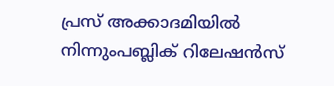പ്രസ് അക്കാദമിയില്‍ നിന്നുംപബ്ലിക് റിലേഷന്‍സ്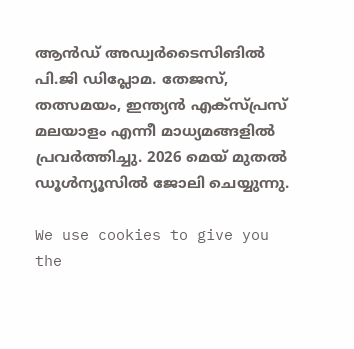ആന്‍ഡ് അഡ്വര്‍ടൈസിങില്‍ പി.ജി ഡിപ്ലോമ. തേജസ്, തത്സമയം, ഇന്ത്യന്‍ എക്‌സ്പ്രസ് മലയാളം എന്നീ മാധ്യമങ്ങളില്‍ പ്രവര്‍ത്തിച്ചു. 2026 മെയ് മുതല്‍ ഡൂള്‍ന്യൂസില്‍ ജോലി ചെയ്യുന്നു.

We use cookies to give you the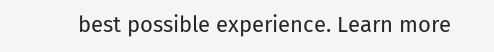best possible experience. Learn more